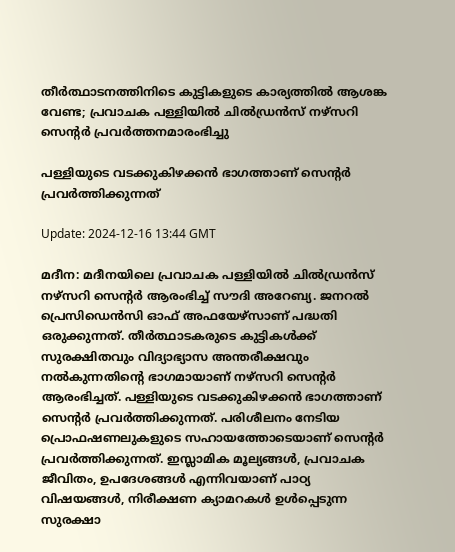തീർത്ഥാടനത്തിനിടെ കുട്ടികളുടെ കാര്യത്തിൽ ആശങ്ക വേണ്ട; പ്രവാചക പള്ളിയിൽ ചിൽഡ്രൻസ് നഴ്സറി സെന്റർ പ്രവർത്തനമാരംഭിച്ചു

പള്ളിയുടെ വടക്കുകിഴക്കൻ ഭാഗത്താണ് സെന്റർ പ്രവർത്തിക്കുന്നത്

Update: 2024-12-16 13:44 GMT

മദീന: മദീനയിലെ പ്രവാചക പള്ളിയിൽ ചിൽഡ്രൻസ് നഴ്സറി സെന്റർ ആരംഭിച്ച് സൗദി അറേബ്യ. ജനറൽ പ്രെസിഡെൻസി ഓഫ് അഫയേഴ്സാണ് പദ്ധതി ഒരുക്കുന്നത്. തീർത്ഥാടകരുടെ കുട്ടികൾക്ക് സുരക്ഷിതവും വിദ്യാഭ്യാസ അന്തരീക്ഷവും നൽകുന്നതിന്റെ ഭാഗമായാണ് നഴ്സറി സെന്റർ ആരംഭിച്ചത്. പള്ളിയുടെ വടക്കുകിഴക്കൻ ഭാഗത്താണ് സെന്റർ പ്രവർത്തിക്കുന്നത്. പരിശീലനം നേടിയ പ്രൊഫഷണലുകളുടെ സഹായത്തോടെയാണ് സെന്റർ പ്രവർത്തിക്കുന്നത്. ഇസ്ലാമിക മൂല്യങ്ങൾ, പ്രവാചക ജീവിതം, ഉപദേശങ്ങൾ എന്നിവയാണ് പാഠ്യ വിഷയങ്ങൾ, നിരീക്ഷണ ക്യാമറകൾ ഉൾപ്പെടുന്ന സുരക്ഷാ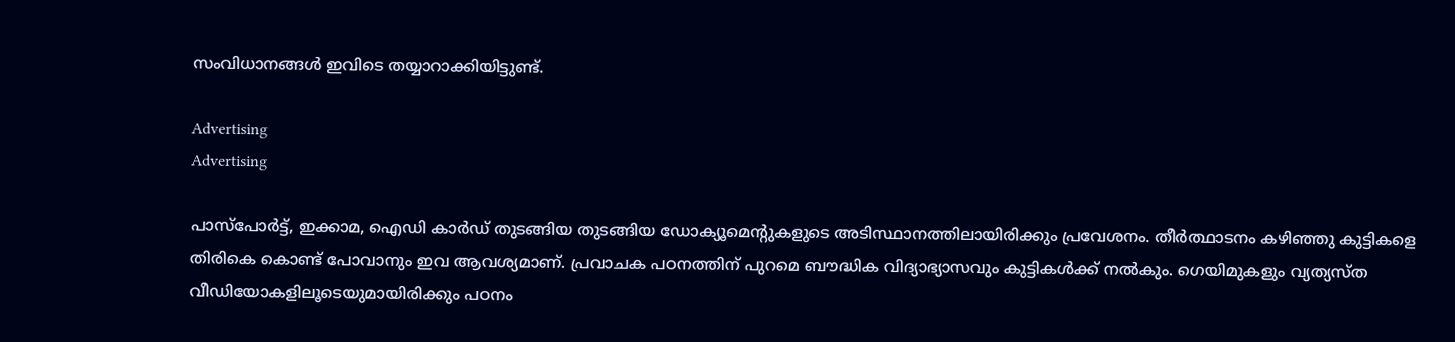സംവിധാനങ്ങൾ ഇവിടെ തയ്യാറാക്കിയിട്ടുണ്ട്.

Advertising
Advertising

പാസ്‌പോർട്ട്, ഇക്കാമ, ഐഡി കാർഡ് തുടങ്ങിയ തുടങ്ങിയ ഡോക്യൂമെന്റുകളുടെ അടിസ്ഥാനത്തിലായിരിക്കും പ്രവേശനം. തീർത്ഥാടനം കഴിഞ്ഞു കുട്ടികളെ തിരികെ കൊണ്ട് പോവാനും ഇവ ആവശ്യമാണ്. പ്രവാചക പഠനത്തിന് പുറമെ ബൗദ്ധിക വിദ്യാഭ്യാസവും കുട്ടികൾക്ക് നൽകും. ഗെയിമുകളും വ്യത്യസ്ത വീഡിയോകളിലൂടെയുമായിരിക്കും പഠനം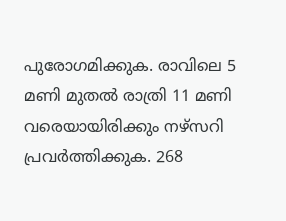പുരോഗമിക്കുക. രാവിലെ 5 മണി മുതൽ രാത്രി 11 മണി വരെയായിരിക്കും നഴ്സറി പ്രവർത്തിക്കുക. 268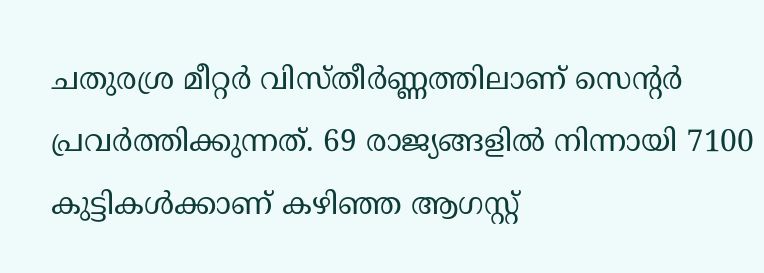ചതുരശ്ര മീറ്റർ വിസ്തീർണ്ണത്തിലാണ് സെന്റർ പ്രവർത്തിക്കുന്നത്. 69 രാജ്യങ്ങളിൽ നിന്നായി 7100 കുട്ടികൾക്കാണ് കഴിഞ്ഞ ആഗസ്റ്റ്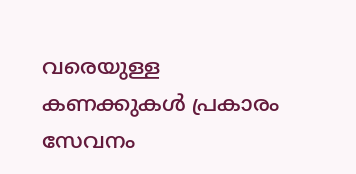വരെയുള്ള കണക്കുകൾ പ്രകാരം സേവനം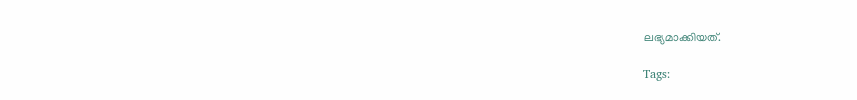ലഭ്യമാക്കിയത്.

Tags: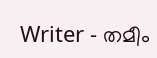Writer - തമീം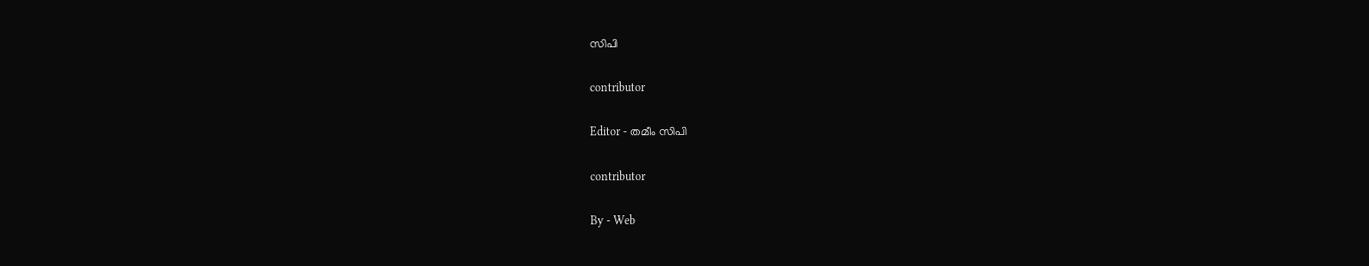സിപി

contributor

Editor - തമീം സിപി

contributor

By - Web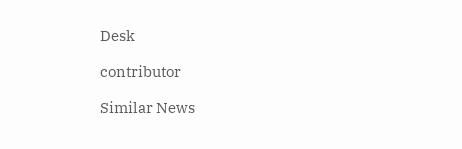Desk

contributor

Similar News